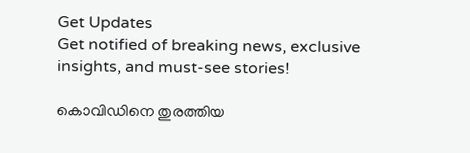Get Updates
Get notified of breaking news, exclusive insights, and must-see stories!

കൊവിഡിനെ തുരത്തിയ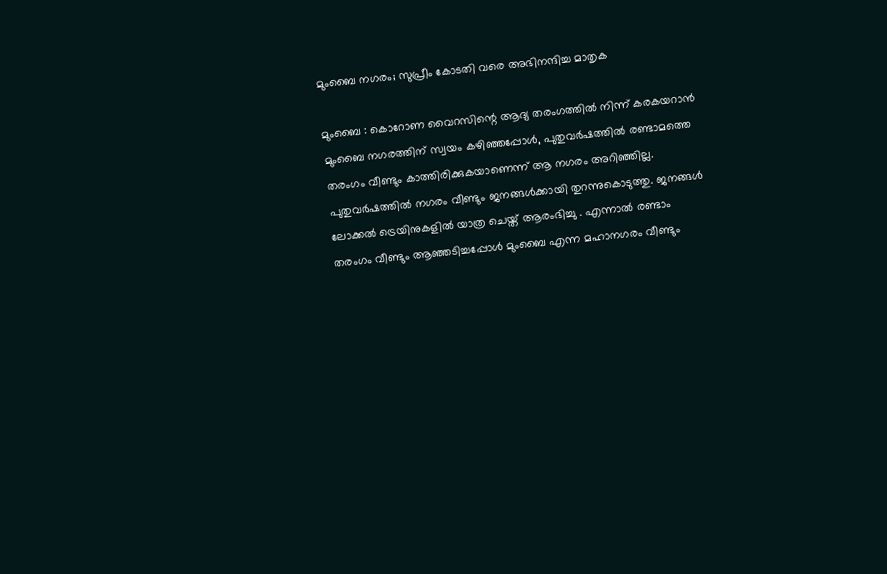മുംബൈ നഗരം; സുപ്രീം കോടതി വരെ അഭിനന്ദിച്ച മാതൃക

മുംബൈ : കൊറോണ വൈറസിന്റെ ആദ്യ തരംഗത്തില്‍ നിന്ന് കരകയറാന്‍ മുംബൈ നഗരത്തിന് സ്വയം കഴിഞ്ഞപ്പോള്‍, പുതുവര്‍ഷത്തില്‍ രണ്ടാമത്തെ തരംഗം വീണ്ടും കാത്തിരിക്കുകയാണെന്ന് ആ നഗരം അറിഞ്ഞില്ല. പുതുവര്‍ഷത്തില്‍ നഗരം വീണ്ടും ജനങ്ങള്‍ക്കായി തുറന്നുകൊടുത്തു. ജനങ്ങള്‍ ലോക്കല്‍ ട്രെയിനുകളില്‍ യാത്ര ചെയ്ത് ആരംഭിച്ചു . എന്നാല്‍ രണ്ടാം തരംഗം വീണ്ടും ആഞ്ഞടിച്ചപ്പോള്‍ മുംബൈ എന്ന മഹാനഗരം വീണ്ടും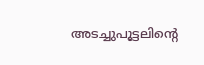അടച്ചുപൂട്ടലിന്റെ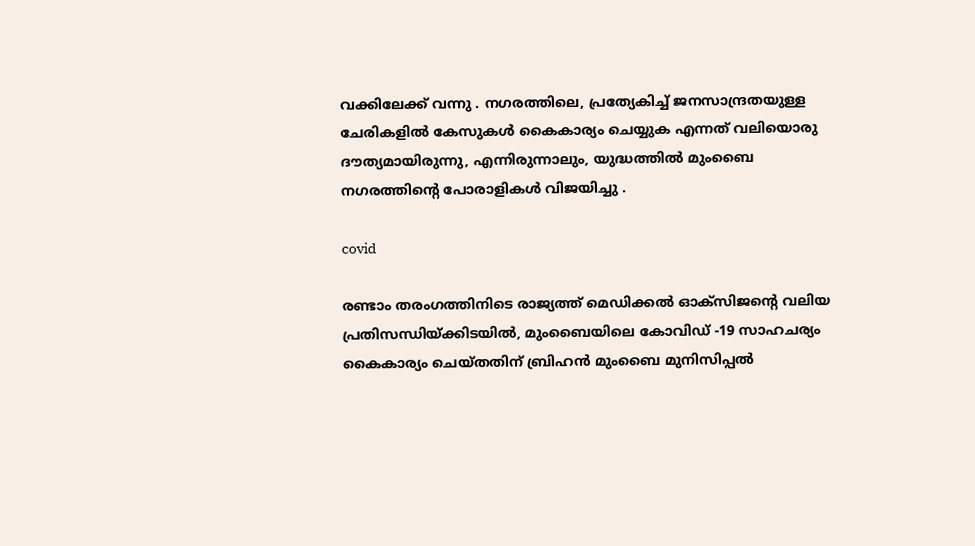വക്കിലേക്ക് വന്നു . നഗരത്തിലെ, പ്രത്യേകിച്ച് ജനസാന്ദ്രതയുള്ള ചേരികളില്‍ കേസുകള്‍ കൈകാര്യം ചെയ്യുക എന്നത് വലിയൊരു ദൗത്യമായിരുന്നു, എന്നിരുന്നാലും, യുദ്ധത്തില്‍ മുംബൈ നഗരത്തിന്റെ പോരാളികള്‍ വിജയിച്ചു .

covid

രണ്ടാം തരംഗത്തിനിടെ രാജ്യത്ത് മെഡിക്കല്‍ ഓക്‌സിജന്റെ വലിയ പ്രതിസന്ധിയ്ക്കിടയില്‍, മുംബൈയിലെ കോവിഡ് -19 സാഹചര്യം കൈകാര്യം ചെയ്തതിന് ബ്രിഹന്‍ മുംബൈ മുനിസിപ്പല്‍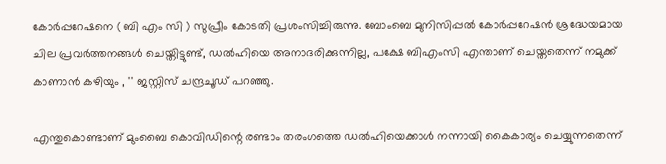കോര്‍പ്പറേഷനെ ( ബി എം സി ) സുപ്രീം കോടതി പ്രശംസിച്ചിരുന്നു. ബോംബെ മുനിസിപ്പല്‍ കോര്‍പ്പറേഷന്‍ ശ്രദ്ധേയമായ ചില പ്രവര്‍ത്തനങ്ങള്‍ ചെയ്തിട്ടുണ്ട്, ഡല്‍ഹിയെ അനാദരിക്കുന്നില്ല, പക്ഷേ ബിഎംസി എന്താണ് ചെയ്തതെന്ന് നമുക്ക് കാണാന്‍ കഴിയും , '' ജസ്റ്റിസ് ചന്ദ്രചൂഡ് പറഞ്ഞു.

എന്തുകൊണ്ടാണ് മുംബൈ കൊവിഡിന്റെ രണ്ടാം തരംഗത്തെ ഡല്‍ഹിയെക്കാള്‍ നന്നായി കൈകാര്യം ചെയ്യുന്നതെന്ന്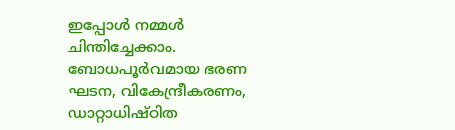ഇപ്പോള്‍ നമ്മള്‍ ചിന്തിച്ചേക്കാം. ബോധപൂര്‍വമായ ഭരണ ഘടന, വികേന്ദ്രീകരണം, ഡാറ്റാധിഷ്ഠിത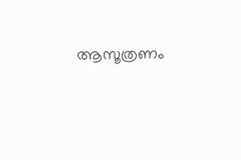ആസൂത്രണം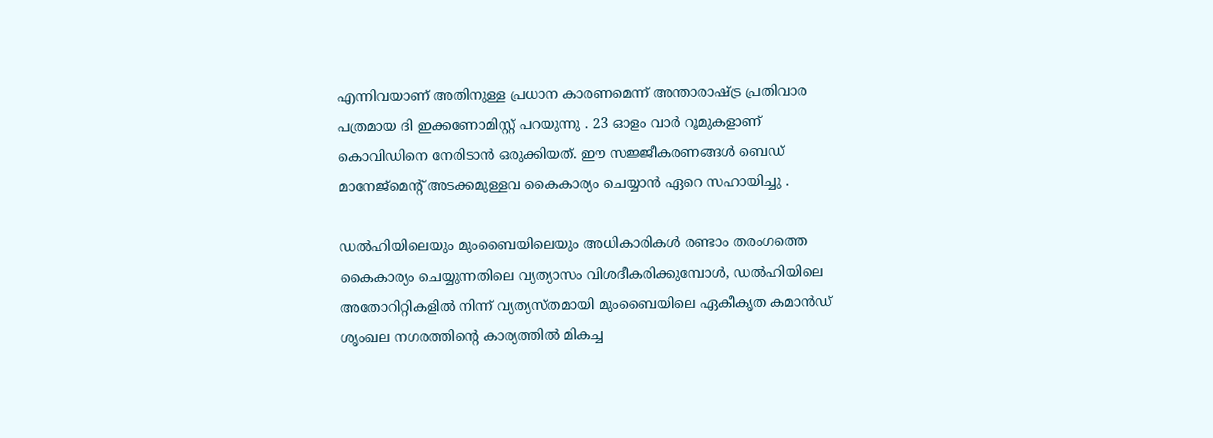എന്നിവയാണ് അതിനുള്ള പ്രധാന കാരണമെന്ന് അന്താരാഷ്ട്ര പ്രതിവാര പത്രമായ ദി ഇക്കണോമിസ്റ്റ് പറയുന്നു . 23 ഓളം വാര്‍ റൂമുകളാണ് കൊവിഡിനെ നേരിടാന്‍ ഒരുക്കിയത്. ഈ സജ്ജീകരണങ്ങള്‍ ബെഡ് മാനേജ്‌മെന്റ് അടക്കമുള്ളവ കൈകാര്യം ചെയ്യാന്‍ ഏറെ സഹായിച്ചു .

ഡല്‍ഹിയിലെയും മുംബൈയിലെയും അധികാരികള്‍ രണ്ടാം തരംഗത്തെ കൈകാര്യം ചെയ്യുന്നതിലെ വ്യത്യാസം വിശദീകരിക്കുമ്പോള്‍, ഡല്‍ഹിയിലെ അതോറിറ്റികളില്‍ നിന്ന് വ്യത്യസ്തമായി മുംബൈയിലെ ഏകീകൃത കമാന്‍ഡ് ശൃംഖല നഗരത്തിന്റെ കാര്യത്തില്‍ മികച്ച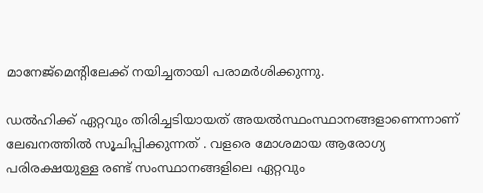മാനേജ്‌മെന്റിലേക്ക് നയിച്ചതായി പരാമര്‍ശിക്കുന്നു.

ഡല്‍ഹിക്ക് ഏറ്റവും തിരിച്ചടിയായത് അയല്‍സ്ഥംസ്ഥാനങ്ങളാണെന്നാണ് ലേഖനത്തില്‍ സൂചിപ്പിക്കുന്നത് . വളരെ മോശമായ ആരോഗ്യ പരിരക്ഷയുള്ള രണ്ട് സംസ്ഥാനങ്ങളിലെ ഏറ്റവും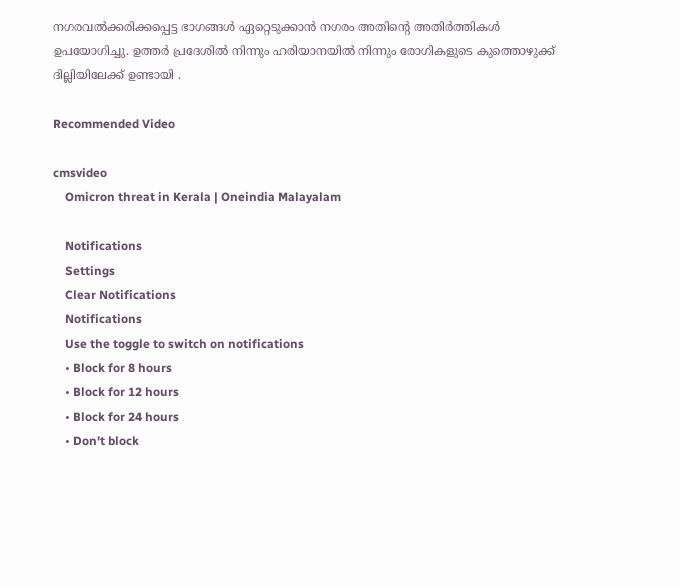നഗരവല്‍ക്കരിക്കപ്പെട്ട ഭാഗങ്ങള്‍ ഏറ്റെടുക്കാന്‍ നഗരം അതിന്റെ അതിര്‍ത്തികള്‍ ഉപയോഗിച്ചു. ഉത്തര്‍ പ്രദേശില്‍ നിന്നും ഹരിയാനയില്‍ നിന്നും രോഗികളുടെ കുത്തൊഴുക്ക് ദില്ലിയിലേക്ക് ഉണ്ടായി .

Recommended Video

cmsvideo
    Omicron threat in Kerala | Oneindia Malayalam

    Notifications
    Settings
    Clear Notifications
    Notifications
    Use the toggle to switch on notifications
    • Block for 8 hours
    • Block for 12 hours
    • Block for 24 hours
    • Don't block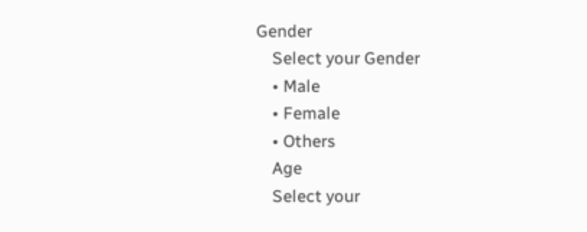Gender
    Select your Gender
    • Male
    • Female
    • Others
    Age
    Select your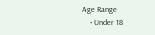Age Range
    • Under 18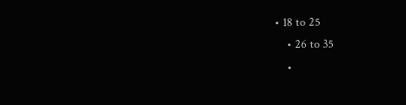• 18 to 25
    • 26 to 35
    •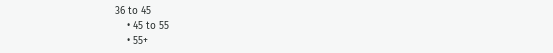36 to 45
    • 45 to 55
    • 55+